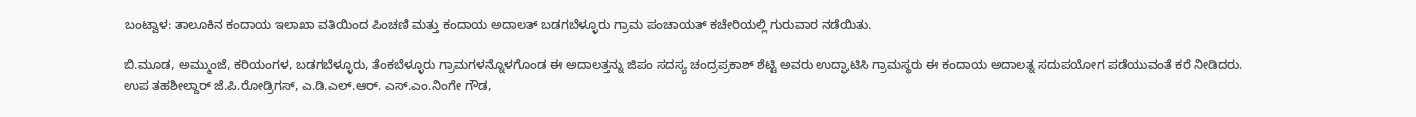ಬಂಟ್ವಾಳ: ತಾಲೂಕಿನ ಕಂದಾಯ ಇಲಾಖಾ ವತಿಯಿಂದ ಪಿಂಚಣಿ ಮತ್ತು ಕಂದಾಯ ಅದಾಲತ್ ಬಡಗಬೆಳ್ಳೂರು ಗ್ರಾಮ ಪಂಚಾಯತ್ ಕಚೇರಿಯಲ್ಲಿ ಗುರುವಾರ ನಡೆಯಿತು.

ಬಿ.ಮೂಡ, ಅಮ್ಮುಂಜೆ, ಕರಿಯಂಗಳ, ಬಡಗಬೆಳ್ಳೂರು, ತೆಂಕಬೆಳ್ಳೂರು ಗ್ರಾಮಗಳನ್ನೊಳಗೊಂಡ ಈ ಅದಾಲತ್ತನ್ನು ಜಿಪಂ ಸದಸ್ಯ ಚಂದ್ರಪ್ರಕಾಶ್ ಶೆಟ್ಟಿ ಅವರು ಉದ್ಘಾಟಿಸಿ ಗ್ರಾಮಸ್ಥರು ಈ ಕಂದಾಯ ಅದಾಲತ್ನ ಸದುಪಯೋಗ ಪಡೆಯುವಂತೆ ಕರೆ ನೀಡಿದರು.
ಉಪ ತಹಶೀಲ್ದಾರ್ ಜೆ.ಪಿ.ರೋಡ್ರಿಗಸ್, ಎ.ಡಿ.ಎಲ್.ಆರ್. ಎಸ್.ಎಂ.ನಿಂಗೇ ಗೌಡ,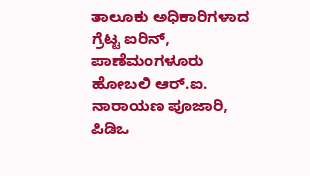ತಾಲೂಕು ಅಧಿಕಾರಿಗಳಾದ ಗ್ರೆಟ್ಟ ಐರಿನ್, ಪಾಣೆಮಂಗಳೂರು ಹೋಬಲಿ ಆರ್.ಐ. ನಾರಾಯಣ ಪೂಜಾರಿ, ಪಿಡಿಒ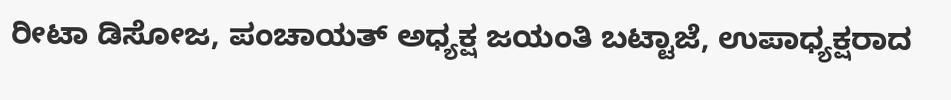ರೀಟಾ ಡಿಸೋಜ, ಪಂಚಾಯತ್ ಅಧ್ಯಕ್ಷ ಜಯಂತಿ ಬಟ್ಟಾಜೆ, ಉಪಾಧ್ಯಕ್ಷರಾದ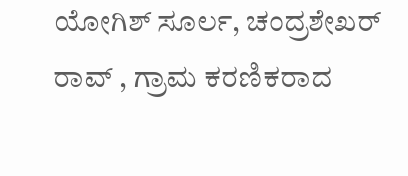ಯೋಗಿಶ್ ಸೂರ್ಲ, ಚಂದ್ರಶೇಖರ್ ರಾವ್ , ಗ್ರಾಮ ಕರಣಿಕರಾದ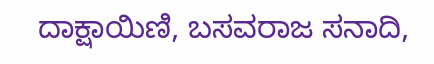ದಾಕ್ಷಾಯಿಣಿ, ಬಸವರಾಜ ಸನಾದಿ,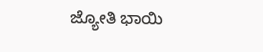ಜ್ಯೋತಿ ಭಾಯಿ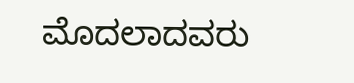ಮೊದಲಾದವರು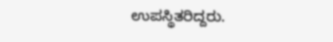ಉಪಸ್ಥಿತರಿದ್ದರು.